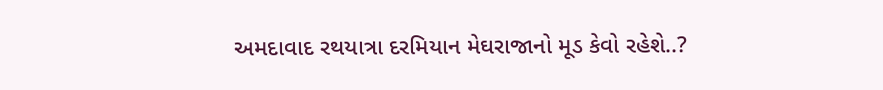અમદાવાદ રથયાત્રા દરમિયાન મેઘરાજાનો મૂડ કેવો રહેશે..?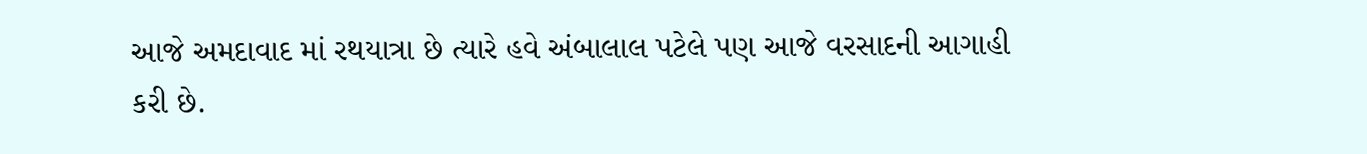આજે અમદાવાદ માં રથયાત્રા છે ત્યારે હવે અંબાલાલ પટેલે પણ આજે વરસાદની આગાહી કરી છે.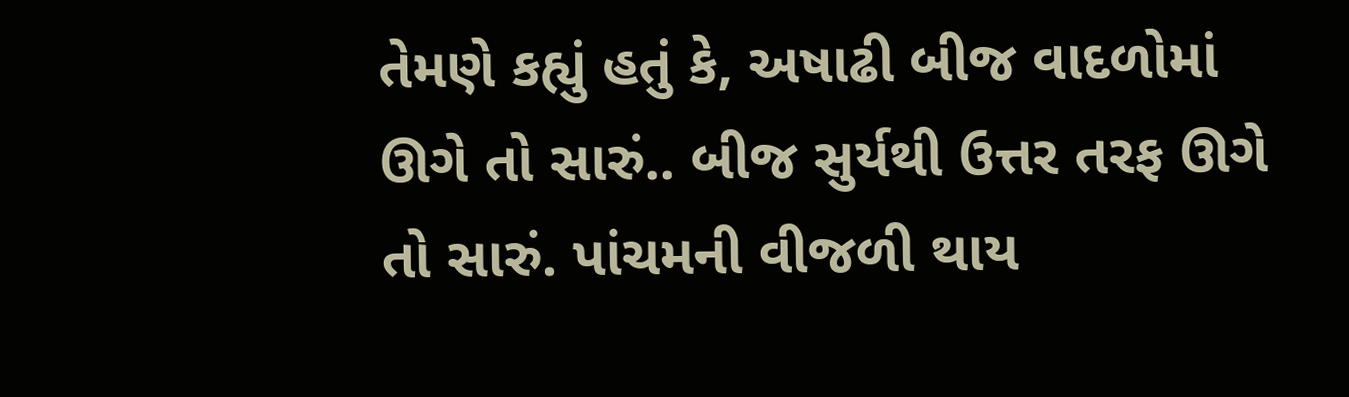તેમણે કહ્યું હતું કે, અષાઢી બીજ વાદળોમાં ઊગે તો સારું.. બીજ સુર્યથી ઉત્તર તરફ ઊગે તો સારું. પાંચમની વીજળી થાય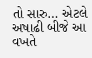તો સારુ… એટલે અષાઢી બીજે આ વખતે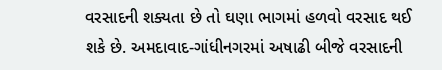વરસાદની શક્યતા છે તો ઘણા ભાગમાં હળવો વરસાદ થઈ શકે છે. અમદાવાદ-ગાંધીનગરમાં અષાઢી બીજે વરસાદની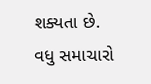શક્યતા છે.
વધુ સમાચારો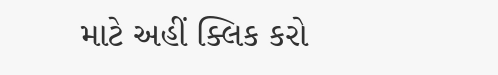માટે અહીં ક્લિક કરો